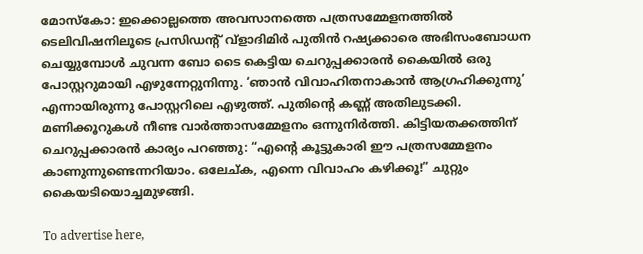മോസ്കോ: ഇക്കൊല്ലത്തെ അവസാനത്തെ പത്രസമ്മേളനത്തിൽ ടെലിവിഷനിലൂടെ പ്രസിഡന്റ് വ്ളാദിമിർ പുതിൻ റഷ്യക്കാരെ അഭിസംബോധന ചെയ്യുമ്പോൾ ചുവന്ന ബോ ടൈ കെട്ടിയ ചെറുപ്പക്കാരൻ കൈയിൽ ഒരു പോസ്റ്ററുമായി എഴുന്നേറ്റുനിന്നു. ‘ഞാൻ വിവാഹിതനാകാൻ ആഗ്രഹിക്കുന്നു’ എന്നായിരുന്നു പോസ്റ്ററിലെ എഴുത്ത്. പുതിന്റെ കണ്ണ് അതിലുടക്കി. മണിക്കൂറുകൾ നീണ്ട വാർത്താസമ്മേളനം ഒന്നുനിർത്തി. കിട്ടിയതക്കത്തിന് ചെറുപ്പക്കാരൻ കാര്യം പറഞ്ഞു: “എന്റെ കൂട്ടുകാരി ഈ പത്രസമ്മേളനം കാണുന്നുണ്ടെന്നറിയാം. ഒലേച്ക, എന്നെ വിവാഹം കഴിക്കൂ!” ചുറ്റും കൈയടിയൊച്ചമുഴങ്ങി.

To advertise here,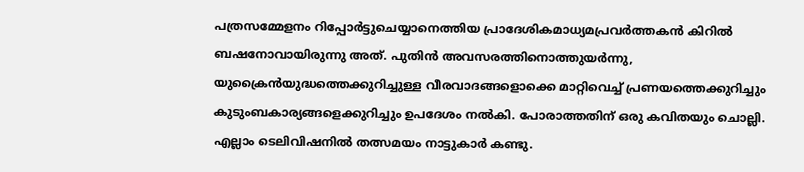പത്രസമ്മേളനം റിപ്പോർട്ടുചെയ്യാനെത്തിയ പ്രാദേശികമാധ്യമപ്രവർത്തകൻ കിറിൽ ബഷനോവായിരുന്നു അത്. പുതിൻ അവസരത്തിനൊത്തുയർന്നു, യുക്രൈൻയുദ്ധത്തെക്കുറിച്ചുള്ള വീരവാദങ്ങളൊക്കെ മാറ്റിവെച്ച് പ്രണയത്തെക്കുറിച്ചും കുടുംബകാര്യങ്ങളെക്കുറിച്ചും ഉപദേശം നൽകി. പോരാത്തതിന് ഒരു കവിതയും ചൊല്ലി. എല്ലാം ടെലിവിഷനിൽ തത്സമയം നാട്ടുകാർ കണ്ടു.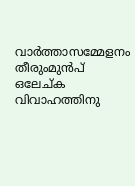വാർത്താസമ്മേളനം തീരുംമുൻപ്‌ ഒലേച്ക വിവാഹത്തിനു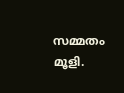സമ്മതം മൂളി.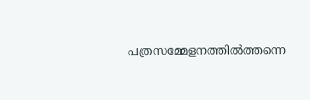പത്രസമ്മേളനത്തിൽത്തന്നെ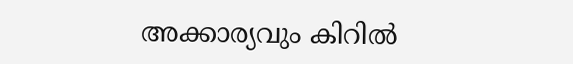അക്കാര്യവും കിറിൽ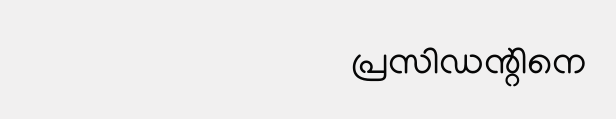പ്രസിഡന്റിനെ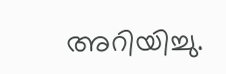അറിയിച്ചു.